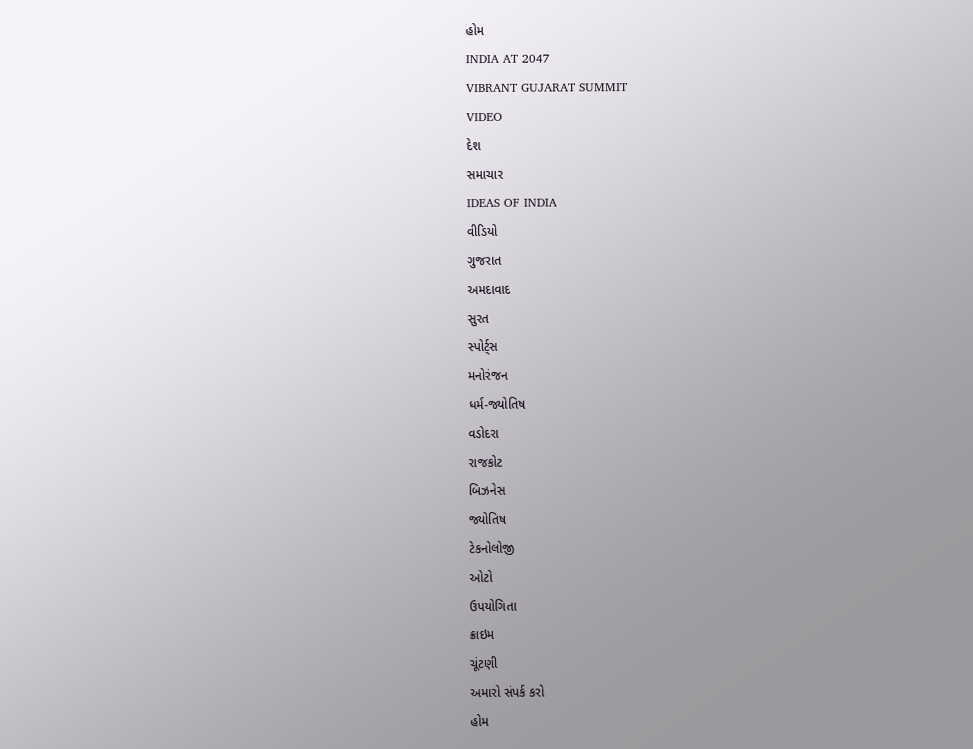હોમ
INDIA AT 2047
VIBRANT GUJARAT SUMMIT
VIDEO
દેશ
સમાચાર
IDEAS OF INDIA
વીડિયો
ગુજરાત
અમદાવાદ
સુરત
સ્પોર્ટ્સ
મનોરંજન
ધર્મ-જ્યોતિષ
વડોદરા
રાજકોટ
બિઝનેસ
જ્યોતિષ
ટેકનોલોજી
ઓટો
ઉપયોગિતા
ક્રાઇમ
ચૂંટણી
અમારો સંપર્ક કરો
હોમ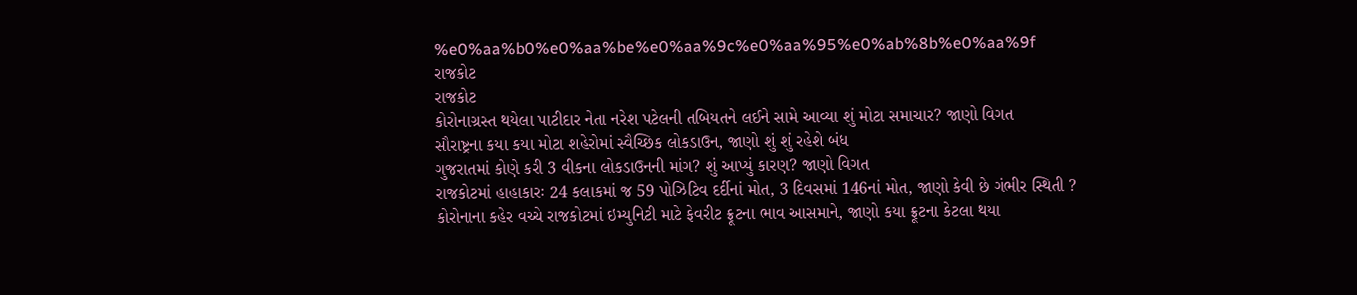%e0%aa%b0%e0%aa%be%e0%aa%9c%e0%aa%95%e0%ab%8b%e0%aa%9f
રાજકોટ
રાજકોટ
કોરોનાગ્રસ્ત થયેલા પાટીદાર નેતા નરેશ પટેલની તબિયતને લઈને સામે આવ્યા શું મોટા સમાચાર? જાણો વિગત
સૌરાષ્ટ્રના કયા કયા મોટા શહેરોમાં સ્વૈચ્છિક લોકડાઉન, જાણો શું શું રહેશે બંધ
ગુજરાતમાં કોણે કરી 3 વીકના લોકડાઉનની માંગ? શું આપ્યું કારણ? જાણો વિગત
રાજકોટમાં હાહાકારઃ 24 કલાકમાં જ 59 પોઝિટિવ દર્દીનાં મોત, 3 દિવસમાં 146નાં મોત, જાણો કેવી છે ગંભીર સ્થિતી ?
કોરોનાના કહેર વચ્ચે રાજકોટમાં ઇમ્યુનિટી માટે ફેવરીટ ફ્રૂટના ભાવ આસમાને, જાણો કયા ફ્રૂટના કેટલા થયા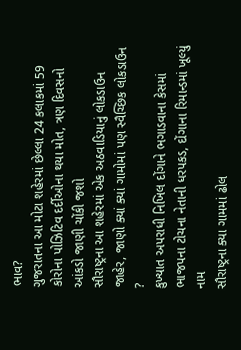ભાવ?
ગુજરાતના આ મોટા શહેરમાં છેલ્લા 24 કલાકમાં 59 કોરોના પોઝિટિવ દર્દીઓના થયા મોત, ત્રણ દિવસનો આંકડો જાણી ચોંકી જશો
સૌરાષ્ટ્રના આ શહેરમાં એક અઠવાડિયાનું લોકડાઉન જાહેર, જાણો ક્યાં ક્યાં ગામોમાં પણ સ્વૈચ્છિક લોકડાઉન ?
કુખ્યાત અપરાધી નિખિલ દોંગાને ભગાડવાના કેસમાં ભાજપના ટોચના નેતાની ધરપકડ, દોંગાના રિમાન્ડમાં ખૂલ્યું નામ
સૌરાષ્ટ્રના ક્યા ગામમાં ઢોલ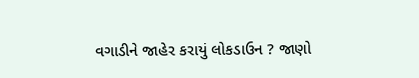વગાડીને જાહેર કરાયું લોકડાઉન ? જાણો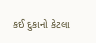કઈ દુકાનો કેટલા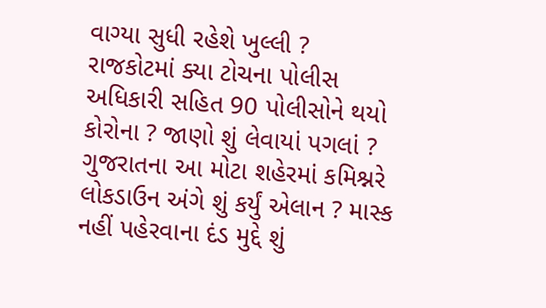વાગ્યા સુધી રહેશે ખુલ્લી ?
રાજકોટમાં ક્યા ટોચના પોલીસ અધિકારી સહિત 90 પોલીસોને થયો કોરોના ? જાણો શું લેવાયાં પગલાં ?
ગુજરાતના આ મોટા શહેરમાં કમિશ્નરે લોકડાઉન અંગે શું કર્યું એલાન ? માસ્ક નહીં પહેરવાના દંડ મુદ્દે શું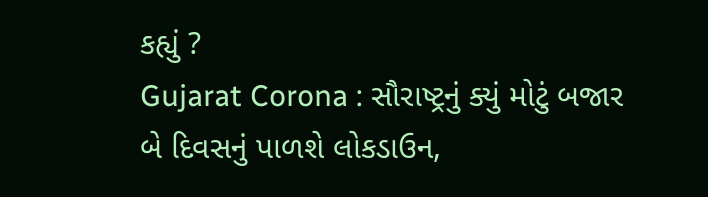કહ્યું ?
Gujarat Corona : સૌરાષ્ટ્રનું ક્યું મોટું બજાર બે દિવસનું પાળશે લોકડાઉન,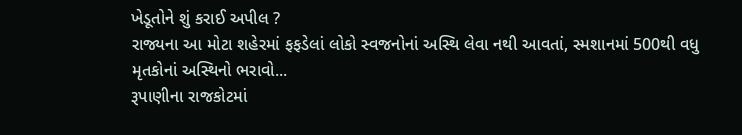ખેડૂતોને શું કરાઈ અપીલ ?
રાજ્યના આ મોટા શહેરમાં ફફડેલાં લોકો સ્વજનોનાં અસ્થિ લેવા નથી આવતાં, સ્મશાનમાં 500થી વધુ મૃતકોનાં અસ્થિનો ભરાવો...
રૂપાણીના રાજકોટમાં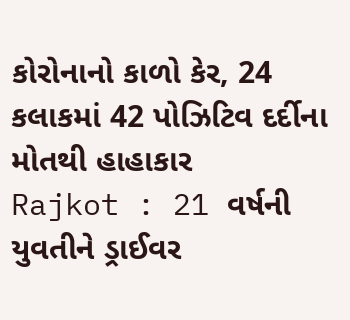કોરોનાનો કાળો કેર, 24 કલાકમાં 42 પોઝિટિવ દર્દીના મોતથી હાહાકાર
Rajkot : 21 વર્ષની યુવતીને ડ્રાઈવર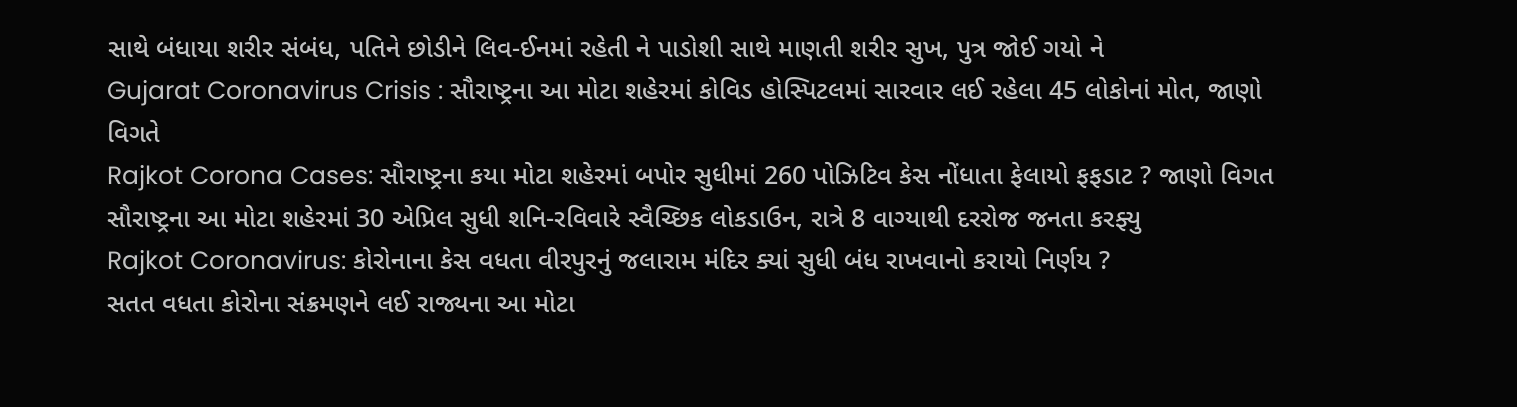સાથે બંધાયા શરીર સંબંધ, પતિને છોડીને લિવ-ઈનમાં રહેતી ને પાડોશી સાથે માણતી શરીર સુખ, પુત્ર જોઈ ગયો ને
Gujarat Coronavirus Crisis : સૌરાષ્ટ્રના આ મોટા શહેરમાં કોવિડ હોસ્પિટલમાં સારવાર લઈ રહેલા 45 લોકોનાં મોત, જાણો વિગતે
Rajkot Corona Cases: સૌરાષ્ટ્રના કયા મોટા શહેરમાં બપોર સુધીમાં 260 પોઝિટિવ કેસ નોંધાતા ફેલાયો ફફડાટ ? જાણો વિગત
સૌરાષ્ટ્રના આ મોટા શહેરમાં 30 એપ્રિલ સુધી શનિ-રવિવારે સ્વૈચ્છિક લોકડાઉન, રાત્રે 8 વાગ્યાથી દરરોજ જનતા કરફ્યુ
Rajkot Coronavirus: કોરોનાના કેસ વધતા વીરપુરનું જલારામ મંદિર ક્યાં સુધી બંધ રાખવાનો કરાયો નિર્ણય ?
સતત વધતા કોરોના સંક્રમણને લઈ રાજ્યના આ મોટા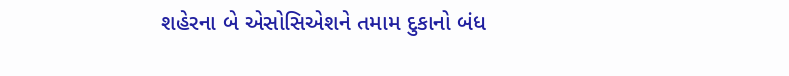શહેરના બે એસોસિએશને તમામ દુકાનો બંધ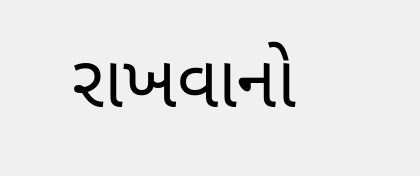રાખવાનો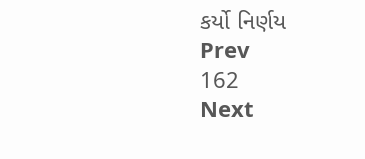કર્યો નિર્ણય
Prev
162
Next